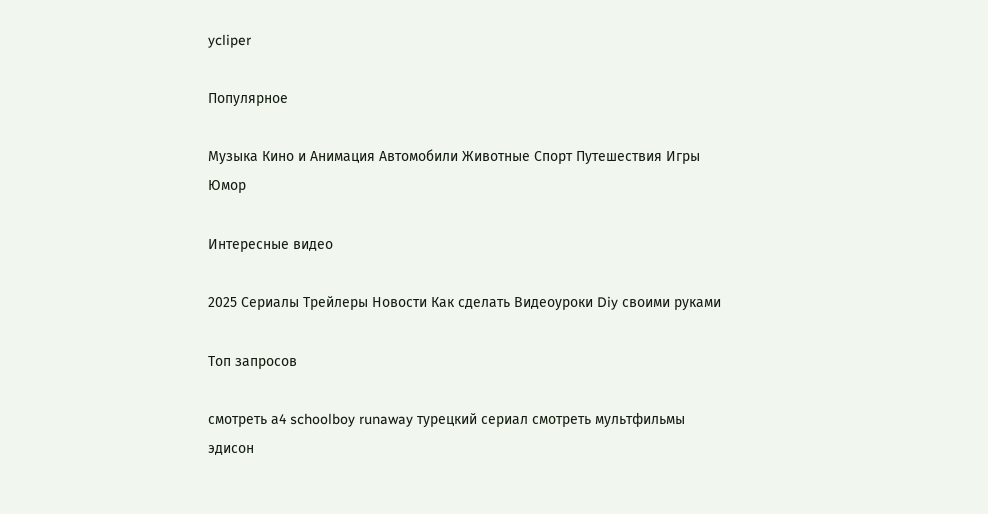ycliper

Популярное

Музыка Кино и Анимация Автомобили Животные Спорт Путешествия Игры Юмор

Интересные видео

2025 Сериалы Трейлеры Новости Как сделать Видеоуроки Diy своими руками

Топ запросов

смотреть а4 schoolboy runaway турецкий сериал смотреть мультфильмы эдисон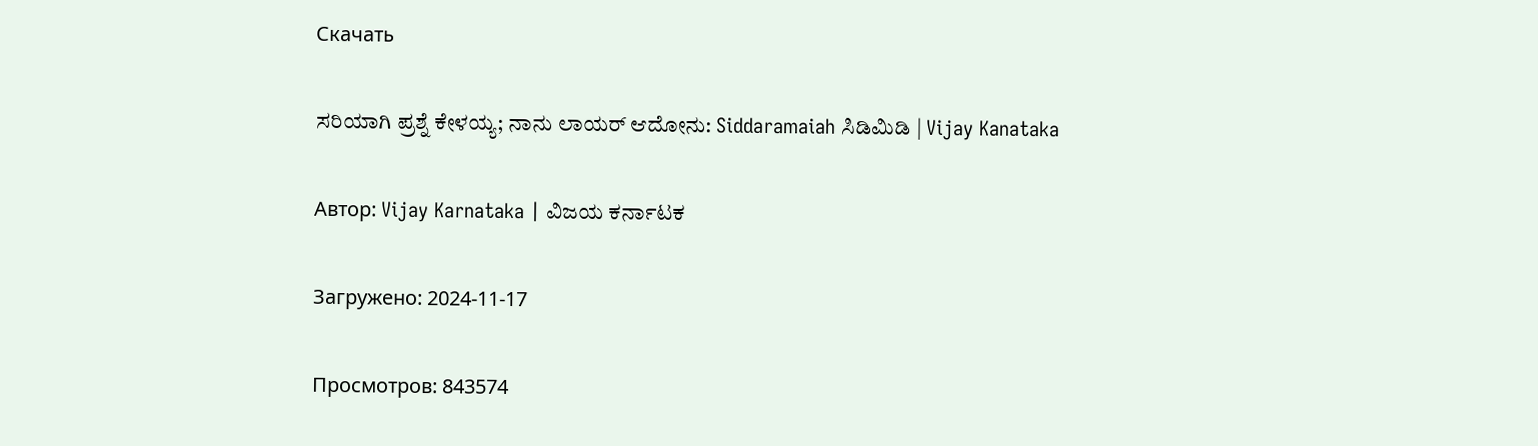Скачать

ಸರಿಯಾಗಿ ಪ್ರಶ್ನೆ ಕೇಳಯ್ಯ; ನಾನು ಲಾಯರ್‌ ಆದೋನು: Siddaramaiah ಸಿಡಿಮಿಡಿ | Vijay Kanataka

Автор: Vijay Karnataka | ವಿಜಯ ಕರ್ನಾಟಕ

Загружено: 2024-11-17

Просмотров: 843574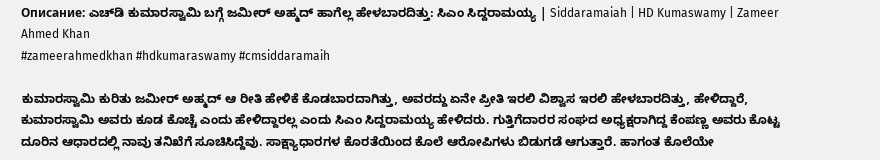Описание: ಎಚ್‌ಡಿ ಕುಮಾರಸ್ವಾಮಿ ಬಗ್ಗೆ ಜಮೀರ್ ಅಹ್ಮದ್‌ ಹಾಗೆಲ್ಲ ಹೇಳಬಾರದಿತ್ತು: ಸಿಎಂ ಸಿದ್ದರಾಮಯ್ಯ | Siddaramaiah | HD Kumaswamy | Zameer Ahmed Khan
#zameerahmedkhan #hdkumaraswamy #cmsiddaramaih

ಕುಮಾರಸ್ವಾಮಿ ಕುರಿತು ಜಮೀರ್ ಅಹ್ಮದ್ ಆ ರೀತಿ ಹೇಳಿಕೆ ಕೊಡಬಾರದಾಗಿತ್ತು, ಅವರದ್ದು ಏನೇ ಪ್ರೀತಿ ಇರಲಿ ವಿಶ್ವಾಸ ಇರಲಿ ಹೇಳಬಾರದಿತ್ತು, ಹೇಳಿದ್ದಾರೆ, ಕುಮಾರಸ್ವಾಮಿ ಅವರು ಕೂಡ ಕೊಚ್ಚೆ ಎಂದು ಹೇಳಿದ್ದಾರಲ್ಲ ಎಂದು ಸಿಎಂ ಸಿದ್ದರಾಮಯ್ಯ ಹೇಳಿದರು. ಗುತ್ತಿಗೆದಾರರ ಸಂಘದ ಅಧ್ಯಕ್ಷರಾಗಿದ್ದ ಕೆಂಪಣ್ಣ ಅವರು ಕೊಟ್ಟ ದೂರಿನ ಆಧಾರದಲ್ಲಿ ನಾವು ತನಿಖೆಗೆ ಸೂಚಿಸಿದ್ದೆವು. ಸಾಕ್ಷ್ಯಾಧಾರಗಳ ಕೊರತೆಯಿಂದ ಕೊಲೆ ಆರೋಪಿಗಳು ಬಿಡುಗಡೆ ಆಗುತ್ತಾರೆ. ಹಾಗಂತ ಕೊಲೆಯೇ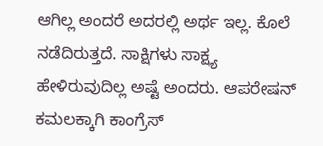ಆಗಿಲ್ಲ ಅಂದರೆ ಅದರಲ್ಲಿ ಅರ್ಥ ಇಲ್ಲ. ಕೊಲೆ ನಡೆದಿರುತ್ತದೆ. ಸಾಕ್ಷಿಗಳು ಸಾಕ್ಷ್ಯ ಹೇಳಿರುವುದಿಲ್ಲ ಅಷ್ಟೆ ಅಂದರು. ಆಪರೇಷನ್ ಕಮಲಕ್ಕಾಗಿ ಕಾಂಗ್ರೆಸ್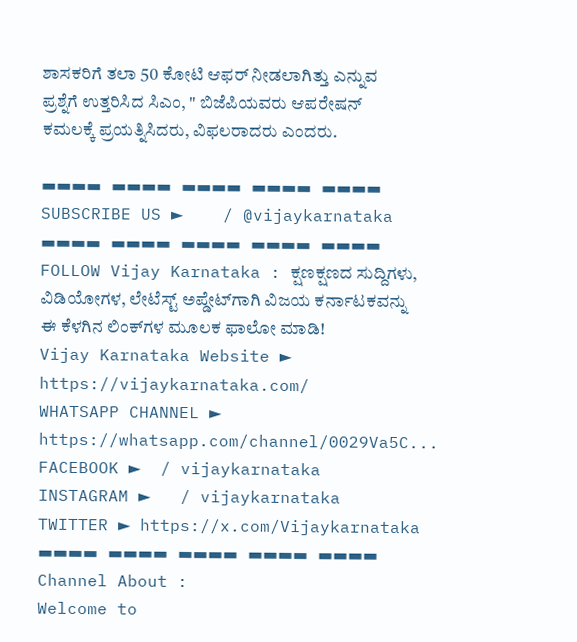ಶಾಸಕರಿಗೆ ತಲಾ 50 ಕೋಟಿ ಆಫರ್ ನೀಡಲಾಗಿತ್ತು ಎನ್ನುವ ಪ್ರಶ್ನೆಗೆ ಉತ್ತರಿಸಿದ ಸಿಎಂ, " ಬಿಜೆಪಿಯವರು ಆಪರೇಷನ್ ಕಮಲಕ್ಕೆ ಪ್ರಯತ್ನಿಸಿದರು, ವಿಫಲರಾದರು ಎಂದರು.

▬▬▬▬ ▬▬▬▬ ▬▬▬▬ ▬▬▬▬ ▬▬▬▬
SUBSCRIBE US ►    / @vijaykarnataka
▬▬▬▬ ▬▬▬▬ ▬▬▬▬ ▬▬▬▬ ▬▬▬▬
FOLLOW Vijay Karnataka : ಕ್ಷಣಕ್ಷಣದ ಸುದ್ದಿಗಳು, ವಿಡಿಯೋಗಳ, ಲೇಟೆಸ್ಟ್ ಅಪ್ಡೇಟ್‌ಗಾಗಿ ವಿಜಯ ಕರ್ನಾಟಕವನ್ನು ಈ ಕೆಳಗಿನ ಲಿಂಕ್‌ಗಳ ಮೂಲಕ ಫಾಲೋ ಮಾಡಿ!
Vijay Karnataka Website ► https://vijaykarnataka.com/
WHATSAPP CHANNEL ► https://whatsapp.com/channel/0029Va5C...
FACEBOOK ►  / vijaykarnataka
INSTAGRAM ►   / vijaykarnataka
TWITTER ► https://x.com/Vijaykarnataka
▬▬▬▬ ▬▬▬▬ ▬▬▬▬ ▬▬▬▬ ▬▬▬▬
Channel About :
Welcome to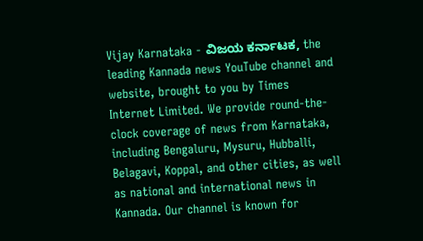Vijay Karnataka - ವಿಜಯ ಕರ್ನಾಟಕ, the leading Kannada news YouTube channel and website, brought to you by Times Internet Limited. We provide round-the-clock coverage of news from Karnataka, including Bengaluru, Mysuru, Hubballi, Belagavi, Koppal, and other cities, as well as national and international news in Kannada. Our channel is known for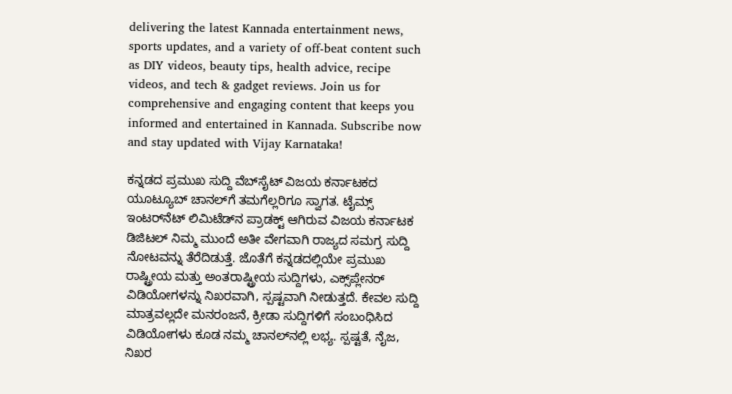delivering the latest Kannada entertainment news, sports updates, and a variety of off-beat content such as DIY videos, beauty tips, health advice, recipe videos, and tech & gadget reviews. Join us for comprehensive and engaging content that keeps you informed and entertained in Kannada. Subscribe now and stay updated with Vijay Karnataka!

ಕನ್ನಡದ ಪ್ರಮುಖ ಸುದ್ದಿ ವೆಬ್‌ಸೈಟ್‌ ವಿಜಯ ಕರ್ನಾಟಕದ ಯೂಟ್ಯೂಬ್‌ ಚಾನಲ್‌ಗೆ ತಮಗೆಲ್ಲರಿಗೂ ಸ್ವಾಗತ. ಟೈಮ್ಸ್‌ ಇಂಟರ್‌ನೆಟ್‌ ಲಿಮಿಟೆಡ್‌ನ ಪ್ರಾಡಕ್ಟ್‌ ಆಗಿರುವ ವಿಜಯ ಕರ್ನಾಟಕ ಡಿಜಿಟಲ್‌ ನಿಮ್ಮ ಮುಂದೆ ಅತೀ ವೇಗವಾಗಿ ರಾಜ್ಯದ ಸಮಗ್ರ ಸುದ್ದಿ ನೋಟವನ್ನು ತೆರೆದಿಡುತ್ತೆ. ಜೊತೆಗೆ ಕನ್ನಡದಲ್ಲಿಯೇ ಪ್ರಮುಖ ರಾಷ್ಟ್ರೀಯ ಮತ್ತು ಅಂತರಾಷ್ಟ್ರೀಯ ಸುದ್ದಿಗಳು, ಎಕ್ಸ್‌ಪ್ಲೇನರ್‌ ವಿಡಿಯೋಗಳನ್ನು ನಿಖರವಾಗಿ, ಸ್ಪಷ್ಟವಾಗಿ ನೀಡುತ್ತದೆ. ಕೇವಲ ಸುದ್ದಿ ಮಾತ್ರವಲ್ಲದೇ ಮನರಂಜನೆ, ಕ್ರೀಡಾ ಸುದ್ದಿಗಳಿಗೆ ಸಂಬಂಧಿಸಿದ ವಿಡಿಯೋಗಳು ಕೂಡ ನಮ್ಮ ಚಾನಲ್‌ನಲ್ಲಿ ಲಭ್ಯ. ಸ್ಪಷ್ಟತೆ, ನೈಜ, ನಿಖರ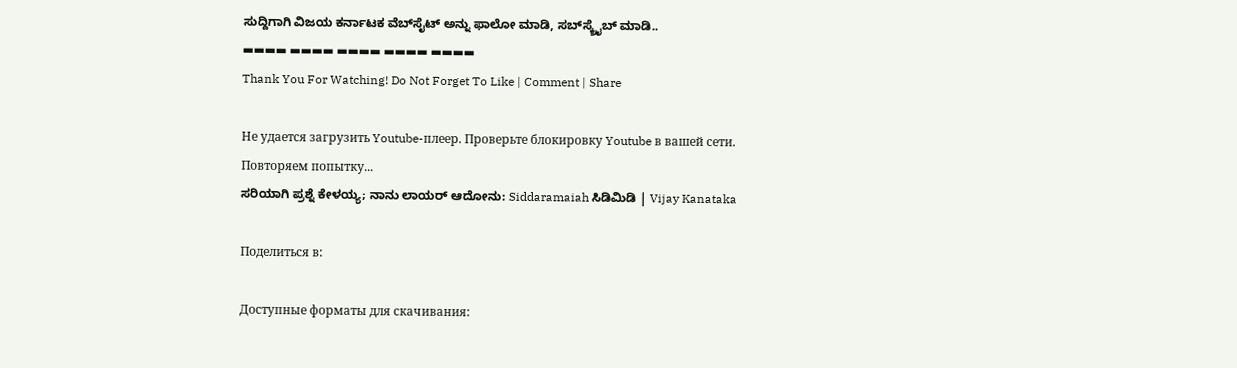ಸುದ್ದಿಗಾಗಿ ವಿಜಯ ಕರ್ನಾಟಕ ವೆಬ್‌ಸೈಟ್‌ ಅನ್ನು ಫಾಲೋ ಮಾಡಿ, ಸಬ್‌ಸ್ಕ್ರೈಬ್‌ ಮಾಡಿ..
▬▬▬▬ ▬▬▬▬ ▬▬▬▬ ▬▬▬▬ ▬▬▬▬
Thank You For Watching! Do Not Forget To Like | Comment | Share

Не удается загрузить Youtube-плеер. Проверьте блокировку Youtube в вашей сети.
Повторяем попытку...
ಸರಿಯಾಗಿ ಪ್ರಶ್ನೆ ಕೇಳಯ್ಯ; ನಾನು ಲಾಯರ್‌ ಆದೋನು: Siddaramaiah ಸಿಡಿಮಿಡಿ | Vijay Kanataka

Поделиться в:

Доступные форматы для скачивания: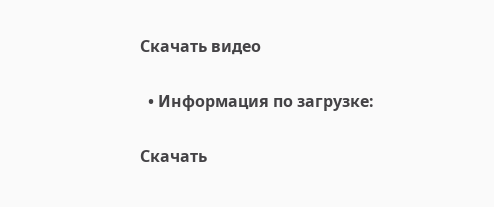Скачать видео

  • Информация по загрузке:

Скачать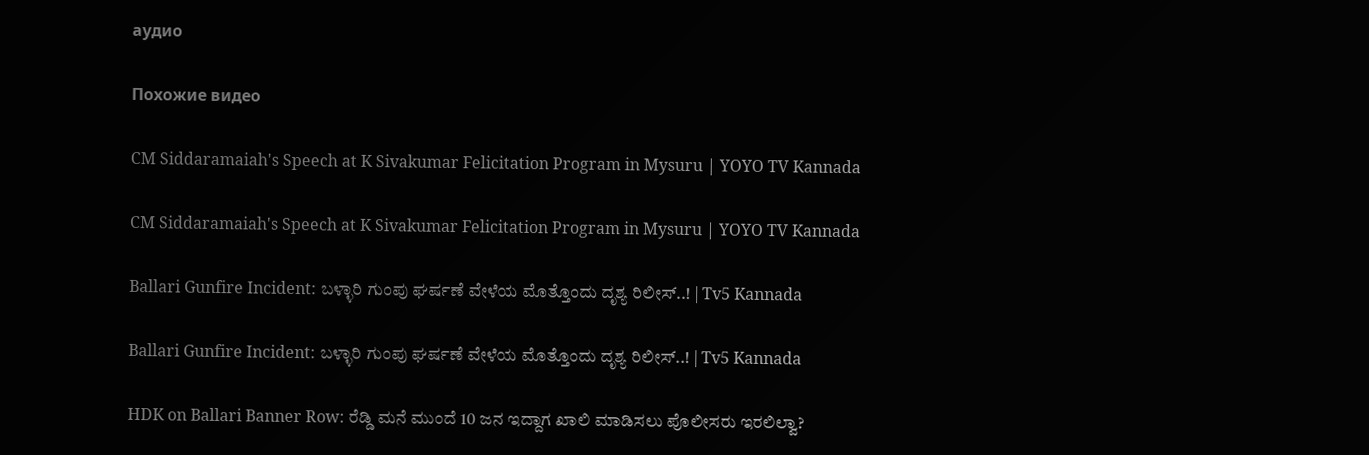аудио

Похожие видео

CM Siddaramaiah's Speech at K Sivakumar Felicitation Program in Mysuru | YOYO TV Kannada

CM Siddaramaiah's Speech at K Sivakumar Felicitation Program in Mysuru | YOYO TV Kannada

Ballari Gunfire Incident: ಬಳ್ಳಾರಿ ಗುಂಪು ಘರ್ಷಣೆ ವೇಳೆಯ ಮೊತ್ತೊಂದು ದೃಶ್ಯ ರಿಲೀಸ್..! | Tv5 Kannada

Ballari Gunfire Incident: ಬಳ್ಳಾರಿ ಗುಂಪು ಘರ್ಷಣೆ ವೇಳೆಯ ಮೊತ್ತೊಂದು ದೃಶ್ಯ ರಿಲೀಸ್..! | Tv5 Kannada

HDK on Ballari Banner Row: ರೆಡ್ಡಿ ಮನೆ ಮುಂದೆ 10 ಜನ ಇದ್ದಾಗ ಖಾಲಿ‌ ಮಾಡಿಸಲು ಪೊಲೀಸರು ಇರಲಿಲ್ವಾ?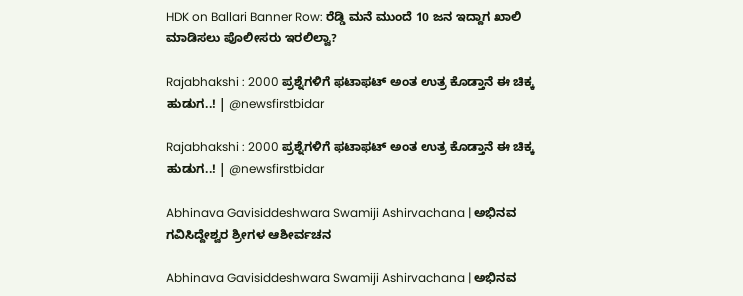HDK on Ballari Banner Row: ರೆಡ್ಡಿ ಮನೆ ಮುಂದೆ 10 ಜನ ಇದ್ದಾಗ ಖಾಲಿ‌ ಮಾಡಿಸಲು ಪೊಲೀಸರು ಇರಲಿಲ್ವಾ?

Rajabhakshi : 2000 ಪ್ರಶ್ನೆಗಳಿಗೆ ಫಟಾಫಟ್ ಅಂತ ಉತ್ರ ಕೊಡ್ತಾನೆ ಈ ಚಿಕ್ಕ ಹುಡುಗ..! | @newsfirstbidar

Rajabhakshi : 2000 ಪ್ರಶ್ನೆಗಳಿಗೆ ಫಟಾಫಟ್ ಅಂತ ಉತ್ರ ಕೊಡ್ತಾನೆ ಈ ಚಿಕ್ಕ ಹುಡುಗ..! | @newsfirstbidar

Abhinava Gavisiddeshwara Swamiji Ashirvachana | ಅಭಿನವ ಗವಿಸಿದ್ದೇಶ್ವರ ಶ್ರೀಗಳ ಆಶೀರ್ವಚನ

Abhinava Gavisiddeshwara Swamiji Ashirvachana | ಅಭಿನವ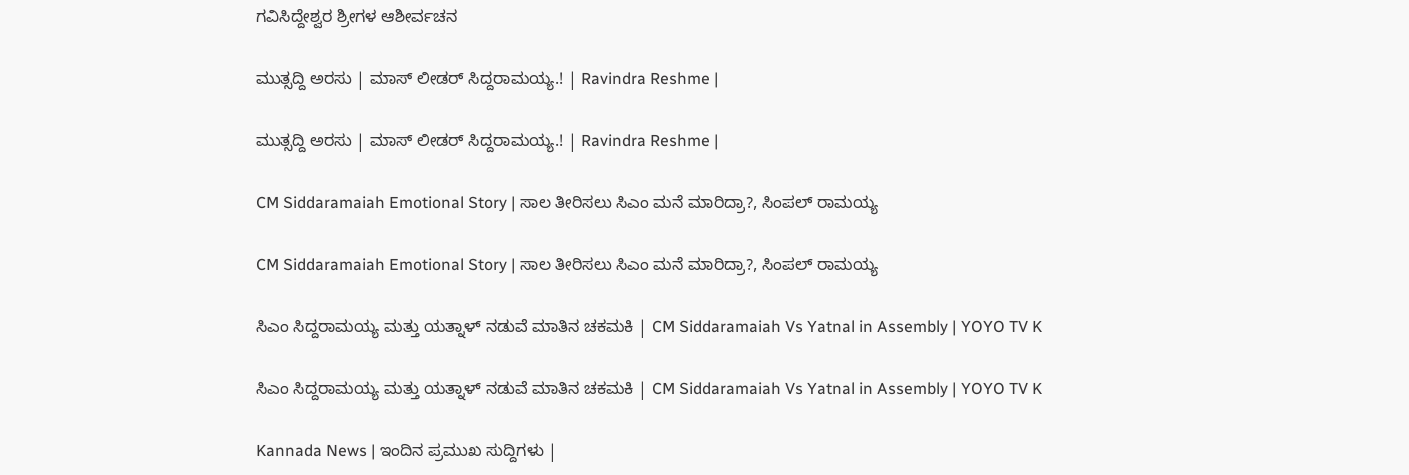ಗವಿಸಿದ್ದೇಶ್ವರ ಶ್ರೀಗಳ ಆಶೀರ್ವಚನ

ಮುತ್ಸದ್ದಿ ಅರಸು | ಮಾಸ್ ಲೀಡರ್ ಸಿದ್ದರಾಮಯ್ಯ.! | Ravindra Reshme |

ಮುತ್ಸದ್ದಿ ಅರಸು | ಮಾಸ್ ಲೀಡರ್ ಸಿದ್ದರಾಮಯ್ಯ.! | Ravindra Reshme |

CM Siddaramaiah Emotional Story | ಸಾಲ ತೀರಿಸಲು ಸಿಎಂ ಮನೆ ಮಾರಿದ್ರಾ?, ಸಿಂಪಲ್ ರಾಮಯ್ಯ

CM Siddaramaiah Emotional Story | ಸಾಲ ತೀರಿಸಲು ಸಿಎಂ ಮನೆ ಮಾರಿದ್ರಾ?, ಸಿಂಪಲ್ ರಾಮಯ್ಯ

ಸಿಎಂ ಸಿದ್ದರಾಮಯ್ಯ ಮತ್ತು ಯತ್ನಾಳ್ ನಡುವೆ ಮಾತಿನ ಚಕಮಕಿ | CM Siddaramaiah Vs Yatnal in Assembly | YOYO TV K

ಸಿಎಂ ಸಿದ್ದರಾಮಯ್ಯ ಮತ್ತು ಯತ್ನಾಳ್ ನಡುವೆ ಮಾತಿನ ಚಕಮಕಿ | CM Siddaramaiah Vs Yatnal in Assembly | YOYO TV K

Kannada News | ಇಂದಿನ ಪ್ರಮುಖ ಸುದ್ದಿಗಳು |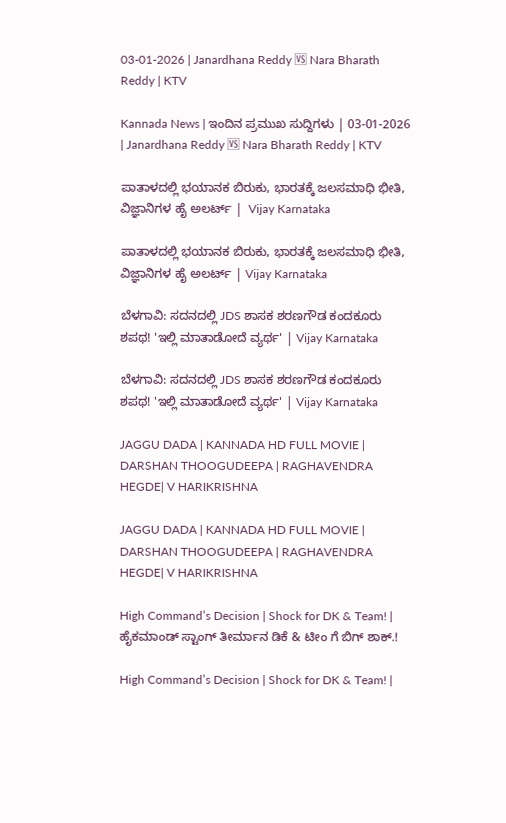03-01-2026 | Janardhana Reddy 🆚 Nara Bharath Reddy | KTV

Kannada News | ಇಂದಿನ ಪ್ರಮುಖ ಸುದ್ದಿಗಳು | 03-01-2026 | Janardhana Reddy 🆚 Nara Bharath Reddy | KTV

ಪಾತಾಳದಲ್ಲಿ ಭಯಾನಕ ಬಿರುಕು, ಭಾರತಕ್ಕೆ ಜಲಸಮಾಧಿ ಭೀತಿ, ವಿಜ್ಞಾನಿಗಳ ಹೈ ಅಲರ್ಟ್‌ |  Vijay Karnataka

ಪಾತಾಳದಲ್ಲಿ ಭಯಾನಕ ಬಿರುಕು, ಭಾರತಕ್ಕೆ ಜಲಸಮಾಧಿ ಭೀತಿ, ವಿಜ್ಞಾನಿಗಳ ಹೈ ಅಲರ್ಟ್‌ | Vijay Karnataka

ಬೆಳಗಾವಿ: ಸದನದಲ್ಲಿ JDS ಶಾಸಕ ಶರಣಗೌಡ ಕಂದಕೂರು ಶಪಥ! 'ಇಲ್ಲಿ ಮಾತಾಡೋದೆ ವ್ಯರ್ಥ' | Vijay Karnataka

ಬೆಳಗಾವಿ: ಸದನದಲ್ಲಿ JDS ಶಾಸಕ ಶರಣಗೌಡ ಕಂದಕೂರು ಶಪಥ! 'ಇಲ್ಲಿ ಮಾತಾಡೋದೆ ವ್ಯರ್ಥ' | Vijay Karnataka

JAGGU DADA | KANNADA HD FULL MOVIE | DARSHAN THOOGUDEEPA | RAGHAVENDRA HEGDE| V HARIKRISHNA

JAGGU DADA | KANNADA HD FULL MOVIE | DARSHAN THOOGUDEEPA | RAGHAVENDRA HEGDE| V HARIKRISHNA

High Command’s Decision | Shock for DK & Team! | ಹೈಕಮಾಂಡ್‌ ಸ್ಟಾಂಗ್ ತೀರ್ಮಾನ ಡಿಕೆ & ಟೀಂ ಗೆ ಬಿಗ್ ಶಾಕ್.!

High Command’s Decision | Shock for DK & Team! |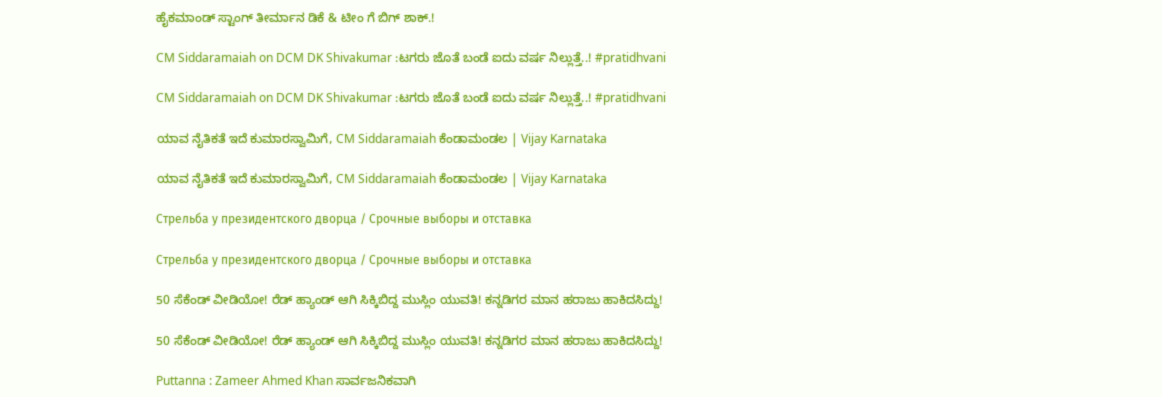ಹೈಕಮಾಂಡ್‌ ಸ್ಟಾಂಗ್ ತೀರ್ಮಾನ ಡಿಕೆ & ಟೀಂ ಗೆ ಬಿಗ್ ಶಾಕ್.!

CM Siddaramaiah on DCM DK Shivakumar :ಟಗರು ಜೊತೆ ಬಂಡೆ ಐದು ವರ್ಷ ನಿಲ್ಲುತ್ತೆ..! #pratidhvani

CM Siddaramaiah on DCM DK Shivakumar :ಟಗರು ಜೊತೆ ಬಂಡೆ ಐದು ವರ್ಷ ನಿಲ್ಲುತ್ತೆ..! #pratidhvani

ಯಾವ ನೈತಿಕತೆ ಇದೆ ಕುಮಾರಸ್ವಾಮಿಗೆ, CM Siddaramaiah ಕೆಂಡಾಮಂಡಲ | Vijay Karnataka

ಯಾವ ನೈತಿಕತೆ ಇದೆ ಕುಮಾರಸ್ವಾಮಿಗೆ, CM Siddaramaiah ಕೆಂಡಾಮಂಡಲ | Vijay Karnataka

Стрельба у президентского дворца / Срочные выборы и отставка

Стрельба у президентского дворца / Срочные выборы и отставка

50 ಸೆಕೆಂಡ್ ವೀಡಿಯೋ! ರೆಡ್ ಹ್ಯಾಂಡ್ ಆಗಿ ಸಿಕ್ಕಿಬಿದ್ದ ಮುಸ್ಲಿಂ ಯುವತಿ! ಕನ್ನಡಿಗರ ಮಾನ ಹರಾಜು ಹಾಕಿದಸಿದ್ದು!

50 ಸೆಕೆಂಡ್ ವೀಡಿಯೋ! ರೆಡ್ ಹ್ಯಾಂಡ್ ಆಗಿ ಸಿಕ್ಕಿಬಿದ್ದ ಮುಸ್ಲಿಂ ಯುವತಿ! ಕನ್ನಡಿಗರ ಮಾನ ಹರಾಜು ಹಾಕಿದಸಿದ್ದು!

Puttanna : Zameer Ahmed Khan ಸಾರ್ವಜನಿಕವಾಗಿ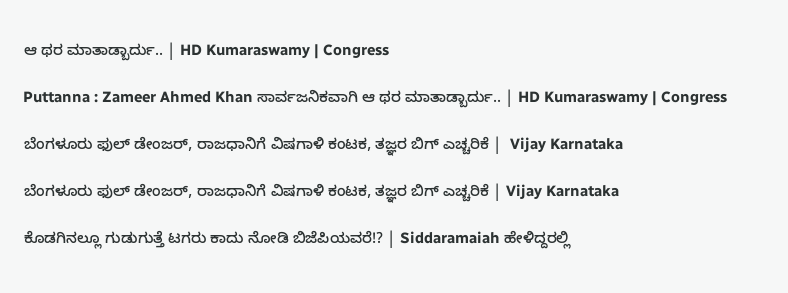ಆ ಥರ ಮಾತಾಡ್ಬಾರ್ದು.. | HD Kumaraswamy | Congress

Puttanna : Zameer Ahmed Khan ಸಾರ್ವಜನಿಕವಾಗಿ ಆ ಥರ ಮಾತಾಡ್ಬಾರ್ದು.. | HD Kumaraswamy | Congress

ಬೆಂಗಳೂರು ಫುಲ್‌ ಡೇಂಜರ್‌, ರಾಜಧಾನಿಗೆ ವಿಷಗಾಳಿ ಕಂಟಕ, ತಜ್ಞರ ಬಿಗ್‌ ಎಚ್ಚರಿಕೆ |  Vijay Karnataka

ಬೆಂಗಳೂರು ಫುಲ್‌ ಡೇಂಜರ್‌, ರಾಜಧಾನಿಗೆ ವಿಷಗಾಳಿ ಕಂಟಕ, ತಜ್ಞರ ಬಿಗ್‌ ಎಚ್ಚರಿಕೆ | Vijay Karnataka

ಕೊಡಗಿನಲ್ಲೂ ಗುಡುಗುತ್ತೆ ಟಗರು ಕಾದು ನೋಡಿ ಬಿಜೆಪಿಯವರೆ!? | Siddaramaiah ಹೇಳಿದ್ದರಲ್ಲಿ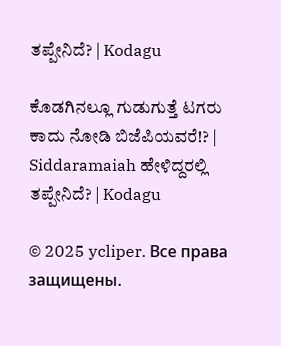ತಪ್ಪೇನಿದೆ? | Kodagu

ಕೊಡಗಿನಲ್ಲೂ ಗುಡುಗುತ್ತೆ ಟಗರು ಕಾದು ನೋಡಿ ಬಿಜೆಪಿಯವರೆ!? | Siddaramaiah ಹೇಳಿದ್ದರಲ್ಲಿ ತಪ್ಪೇನಿದೆ? | Kodagu

© 2025 ycliper. Все права защищены.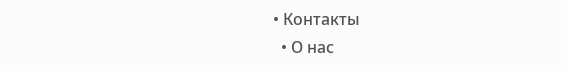• Контакты
  • О нас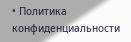• Политика конфиденциальности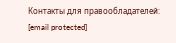Контакты для правообладателей: [email protected]